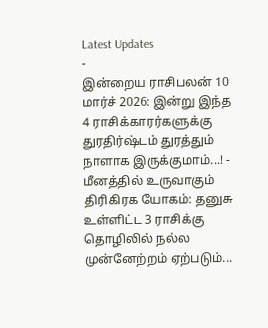Latest Updates
-
இன்றைய ராசிபலன் 10 மார்ச் 2026: இன்று இந்த 4 ராசிக்காரர்களுக்கு துரதிர்ஷ்டம் துரத்தும் நாளாக இருக்குமாம்...! -
மீனத்தில் உருவாகும் திரிகிரக யோகம்: தனுசு உள்ளிட்ட 3 ராசிக்கு தொழிலில் நல்ல முன்னேற்றம் ஏற்படும்...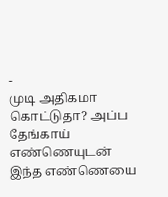-
முடி அதிகமா கொட்டுதா? அப்ப தேங்காய் எண்ணெயுடன் இந்த எண்ணெயை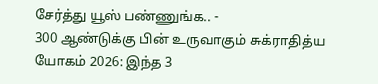சேர்த்து யூஸ் பண்ணுங்க.. -
300 ஆண்டுக்கு பின் உருவாகும் சுக்ராதித்ய யோகம் 2026: இந்த 3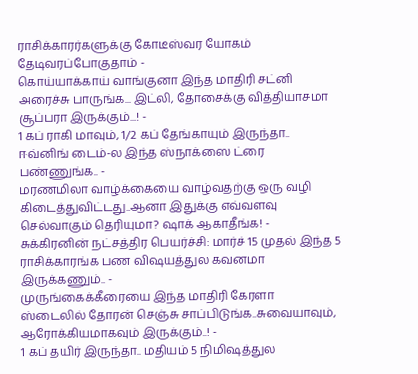ராசிக்காரர்களுக்கு கோடீஸ்வர யோகம் தேடிவரப்போகுதாம் -
கொய்யாக்காய் வாங்குனா இந்த மாதிரி சட்னி அரைச்சு பாருங்க... இட்லி, தோசைக்கு வித்தியாசமா சூப்பரா இருக்கும்...! -
1 கப் ராகி மாவும், 1/2 கப் தேங்காயும் இருந்தா.. ஈவ்னிங் டைம்-ல இந்த ஸ்நாக்ஸை ட்ரை பண்ணுங்க.. -
மரணமிலா வாழ்க்கையை வாழ்வதற்கு ஒரு வழி கிடைத்துவிட்டது..ஆனா இதுக்கு எவ்வளவு செல்வாகும் தெரியுமா? ஷாக் ஆகாதீங்க! -
சுக்கிரனின் நட்சத்திர பெயர்ச்சி: மார்ச் 15 முதல் இந்த 5 ராசிக்காரங்க பண விஷயத்துல கவனமா இருக்கணும்.. -
முருங்கைக்கீரையை இந்த மாதிரி கேரளா ஸ்டைலில் தோரன் செஞ்சு சாப்பிடுங்க..சுவையாவும், ஆரோக்கியமாகவும் இருக்கும்..! -
1 கப் தயிர் இருந்தா.. மதியம் 5 நிமிஷத்துல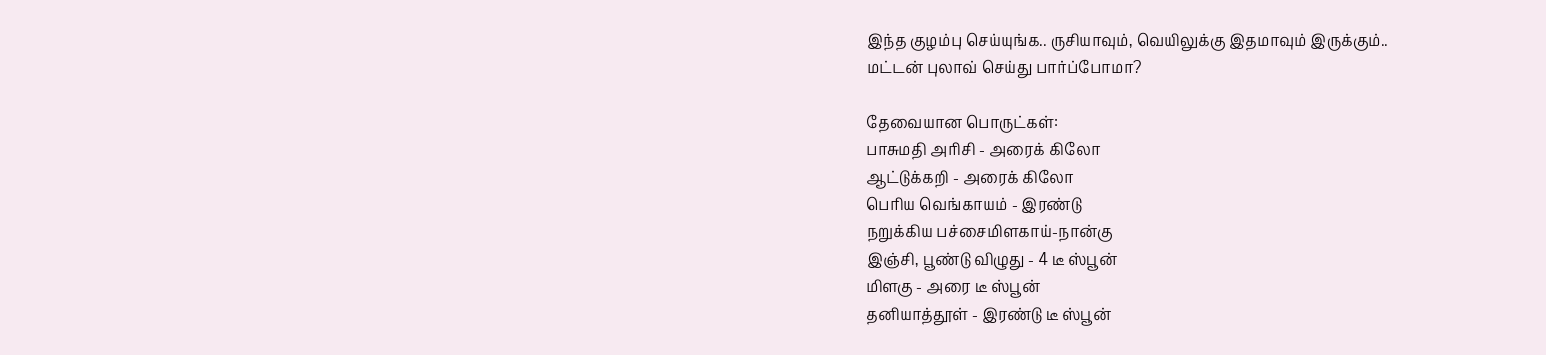இந்த குழம்பு செய்யுங்க.. ருசியாவும், வெயிலுக்கு இதமாவும் இருக்கும்..
மட்டன் புலாவ் செய்து பார்ப்போமா?

தேவையான பொருட்கள்:
பாசுமதி அரிசி - அரைக் கிலோ
ஆட்டுக்கறி - அரைக் கிலோ
பெரிய வெங்காயம் - இரண்டு
நறுக்கிய பச்சைமிளகாய்-நான்கு
இஞ்சி, பூண்டு விழுது - 4 டீ ஸ்பூன்
மிளகு - அரை டீ ஸ்பூன்
தனியாத்தூள் - இரண்டு டீ ஸ்பூன்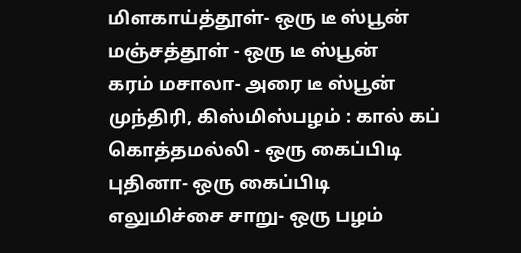மிளகாய்த்தூள்- ஒரு டீ ஸ்பூன்
மஞ்சத்தூள் - ஒரு டீ ஸ்பூன்
கரம் மசாலா- அரை டீ ஸ்பூன்
முந்திரி, கிஸ்மிஸ்பழம் : கால் கப்
கொத்தமல்லி - ஒரு கைப்பிடி
புதினா- ஒரு கைப்பிடி
எலுமிச்சை சாறு- ஒரு பழம்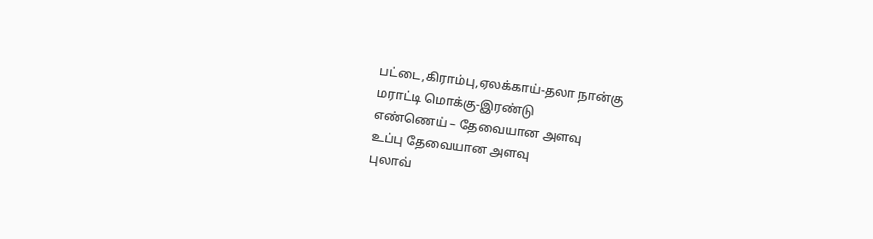பட்டை,கிராம்பு,ஏலக்காய்-தலா நான்கு
மராட்டி மொக்கு-இரண்டு
எண்ணெய் – தேவையான அளவு
உப்பு தேவையான அளவு
புலாவ்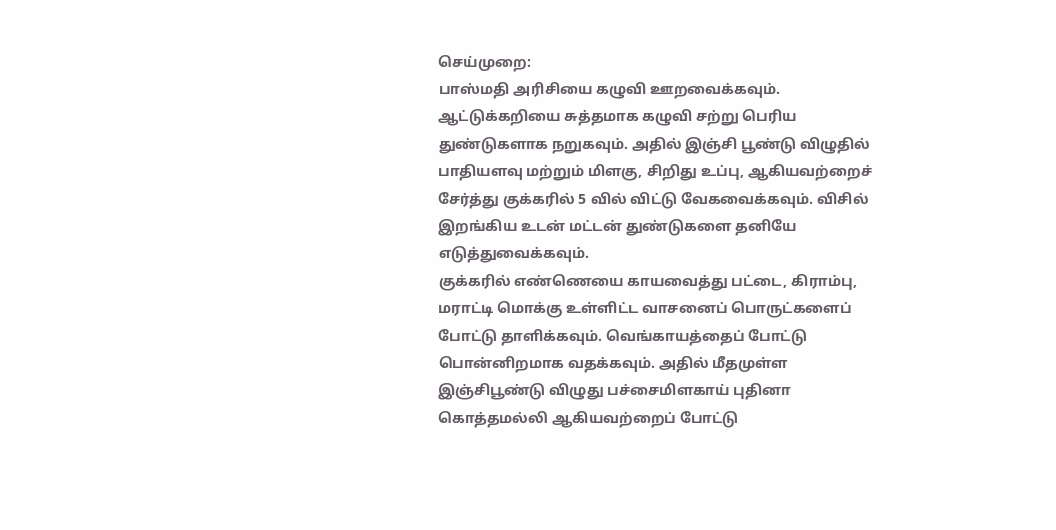செய்முறை:
பாஸ்மதி அரிசியை கழுவி ஊறவைக்கவும்.
ஆட்டுக்கறியை சுத்தமாக கழுவி சற்று பெரிய துண்டுகளாக நறுகவும். அதில் இஞ்சி பூண்டு விழுதில் பாதியளவு மற்றும் மிளகு, சிறிது உப்பு, ஆகியவற்றைச் சேர்த்து குக்கரில் 5 வில் விட்டு வேகவைக்கவும். விசில் இறங்கிய உடன் மட்டன் துண்டுகளை தனியே எடுத்துவைக்கவும்.
குக்கரில் எண்ணெயை காயவைத்து பட்டை, கிராம்பு, மராட்டி மொக்கு உள்ளிட்ட வாசனைப் பொருட்களைப் போட்டு தாளிக்கவும். வெங்காயத்தைப் போட்டு பொன்னிறமாக வதக்கவும். அதில் மீதமுள்ள இஞ்சிபூண்டு விழுது பச்சைமிளகாய் புதினா கொத்தமல்லி ஆகியவற்றைப் போட்டு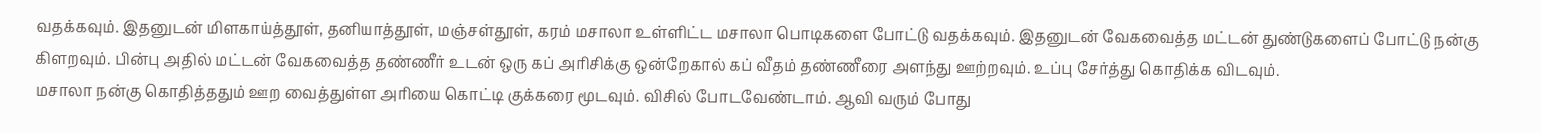வதக்கவும். இதனுடன் மிளகாய்த்தூள், தனியாத்தூள், மஞ்சள்தூள், கரம் மசாலா உள்ளிட்ட மசாலா பொடிகளை போட்டு வதக்கவும். இதனுடன் வேகவைத்த மட்டன் துண்டுகளைப் போட்டு நன்கு கிளறவும். பின்பு அதில் மட்டன் வேகவைத்த தண்ணீர் உடன் ஒரு கப் அரிசிக்கு ஒன்றேகால் கப் வீதம் தண்ணீரை அளந்து ஊற்றவும். உப்பு சேர்த்து கொதிக்க விடவும்.
மசாலா நன்கு கொதித்ததும் ஊற வைத்துள்ள அரியை கொட்டி குக்கரை மூடவும். விசில் போடவேண்டாம். ஆவி வரும் போது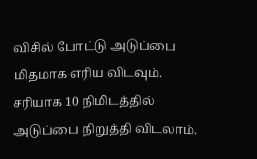விசில் போட்டு அடுப்பை மிதமாக எரிய விடவும். சரியாக 10 நிமிடத்தில் அடுப்பை நிறுத்தி விடலாம்.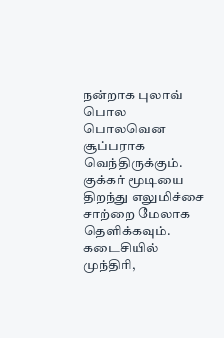நன்றாக புலாவ் பொல பொலவென சூப்பராக வெந்திருக்கும். குக்கர் மூடியை திறந்து எலுமிச்சை சாற்றை மேலாக தெளிக்கவும்.
கடைசியில் முந்திரி,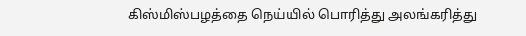கிஸ்மிஸ்பழத்தை நெய்யில் பொரித்து அலங்கரித்து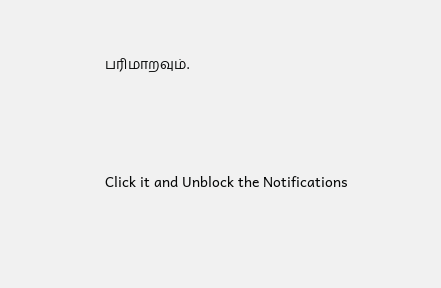பரிமாறவும்.



Click it and Unblock the Notifications